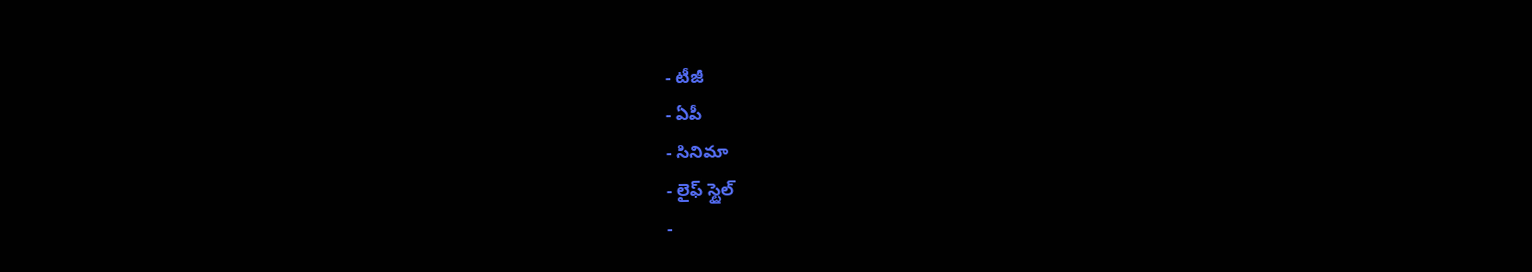- టీజీ
- ఏపీ
- సినిమా
- లైఫ్ స్టైల్
-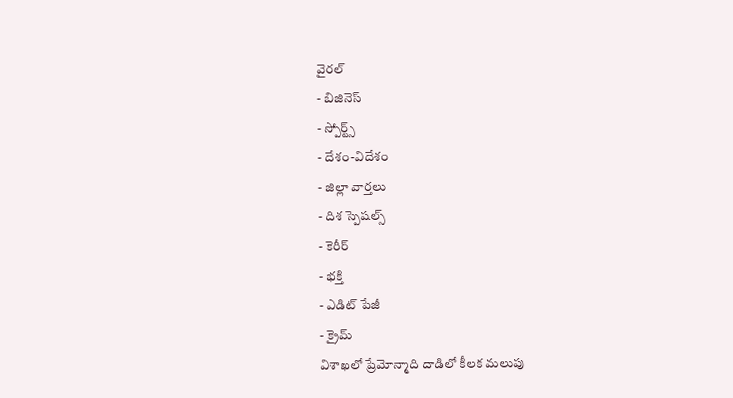వైరల్
- బిజినెస్
- స్పోర్ట్స్
- దేశం-విదేశం
- జిల్లా వార్తలు
- దిశ స్పెషల్స్
- కెరీర్
- భక్తి
- ఎడిట్ పేజీ
- క్రైమ్
విశాఖలో ప్రేమోన్మాది దాడిలో కీలక మలుపు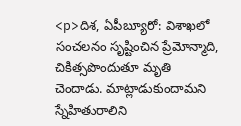<p>దిశ, ఏపీబ్యూరో: విశాఖలో సంచలనం సృష్టించిన ప్రేమోన్మాది, చికిత్సపొందుతూ మృతి చెందాడు. మాట్లాడుకుందామని స్నేహితురాలిని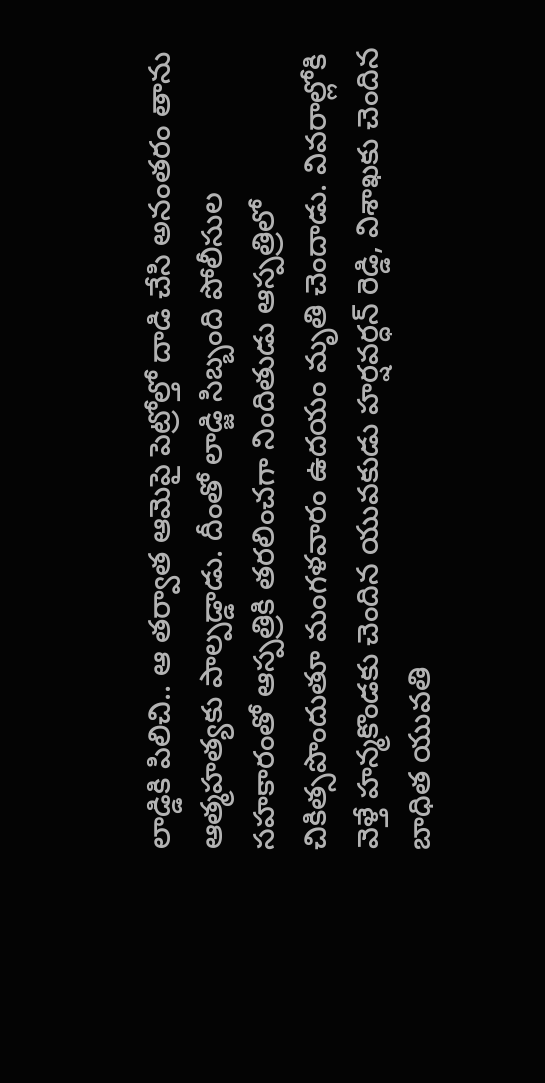లాడ్డికి పిలిచి.. ఆ తర్వాత ఆమెపై పెట్రోల్తో దాడి చేసి అనంతరం తాను ఆత్మహత్యకు పాల్పడ్డాడు. దీంతో లాడ్జి సిబ్బంది పోలీసుల సహకారంతో ఆస్పత్రికి తరలించగా నిందితుడు ఆస్పత్రిలో చికిత్సపొందుతూ మంగళవారం ఉదయం మృతి చెందాడు. వివరాల్లోకి వెళ్తే హన్మకొండకు చెందిన యువకుడు హర్షవర్ధన్ రెడ్డి, విశాఖకు చెందిన బాధిత యువతి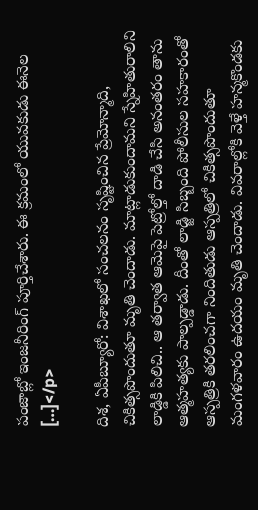పంజాబ్లో ఇంజనీరింగ్ పూర్తిచేశారు. ఈ క్రమంలో యువకుడు ఈనెల […]</p>

దిశ, ఏపీబ్యూరో: విశాఖలో సంచలనం సృష్టించిన ప్రేమోన్మాది, చికిత్సపొందుతూ మృతి చెందాడు. మాట్లాడుకుందామని స్నేహితురాలిని లాడ్డికి పిలిచి.. ఆ తర్వాత ఆమెపై పెట్రోల్తో దాడి చేసి అనంతరం తాను ఆత్మహత్యకు పాల్పడ్డాడు. దీంతో లాడ్జి సిబ్బంది పోలీసుల సహకారంతో ఆస్పత్రికి తరలించగా నిందితుడు ఆస్పత్రిలో చికిత్సపొందుతూ మంగళవారం ఉదయం మృతి చెందాడు. వివరాల్లోకి వెళ్తే హన్మకొండకు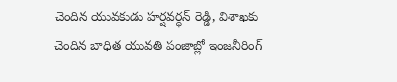చెందిన యువకుడు హర్షవర్ధన్ రెడ్డి, విశాఖకు చెందిన బాధిత యువతి పంజాబ్లో ఇంజనీరింగ్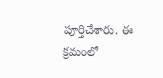పూర్తిచేశారు. ఈ క్రమంలో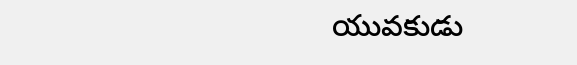యువకుడు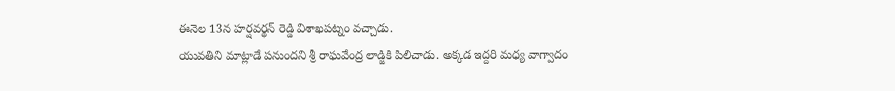ఈనెల 13న హర్షవర్థన్ రెడ్డి విశాఖపట్నం వచ్చాడు.
యువతిని మాట్లాడే పనుందని శ్రీ రాఘవేంద్ర లాడ్జికి పిలిచాడు. అక్కడ ఇద్దరి మధ్య వాగ్వాదం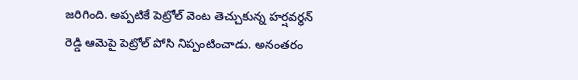జరిగింది. అప్పటికే పెట్రోల్ వెంట తెచ్చుకున్న హర్షవర్థన్ రెడ్డి ఆమెపై పెట్రోల్ పోసి నిప్పంటించాడు. అనంతరం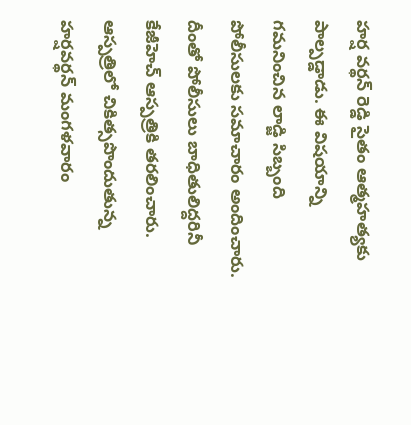హర్ష వర్థన్ రెడ్డి సైతం ఆత్మహత్యకు పాల్పడ్డాడు. ఈ విషయాన్ని గమనించిన లాడ్జి సిబ్బంది పోలీసులకు సమాచారం అందించారు. దీంతో పోలీసులు బాధితులిద్దరినీ కేజీహెచ్ ఆస్పత్రికి తరలించారు. ఆస్పత్రిలో చికిత్సపొందుతున్న హర్షవర్థన్ మంగళవారం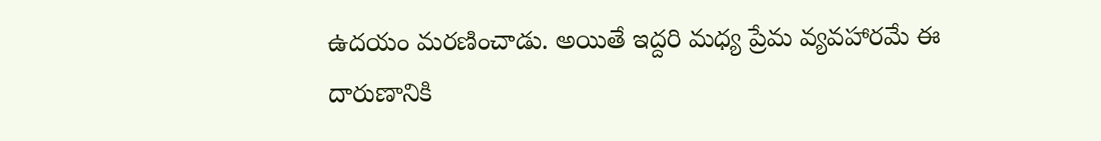ఉదయం మరణించాడు. అయితే ఇద్దరి మధ్య ప్రేమ వ్యవహారమే ఈ దారుణానికి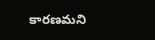కారణమని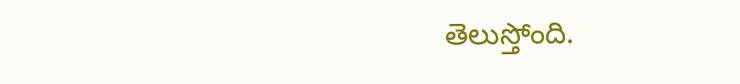తెలుస్తోంది.